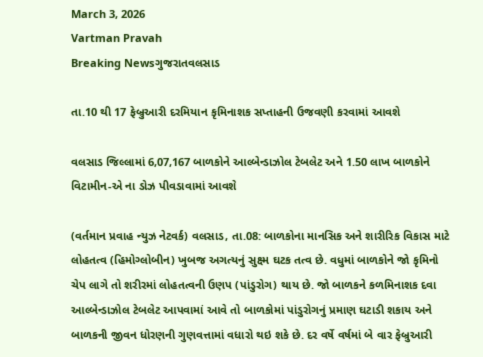March 3, 2026
Vartman Pravah
Breaking Newsગુજરાતવલસાડ

તા.10 થી 17 ફેબ્રુઆરી દરમિયાન કૃમિનાશક સપ્‍તાહની ઉજવણી કરવામાં આવશે

વલસાડ જિલ્લામાં 6,07,167 બાળકોને આલ્‍બેન્‍ડાઝોલ ટેબલેટ અને 1.50 લાખ બાળકોને વિટામીન-એ ના ડોઝ પીવડાવામાં આવશે

(વર્તમાન પ્રવાહ ન્‍યુઝ નેટવર્ક) વલસાડ, તા.08: બાળકોના માનસિક અને શારીરિક વિકાસ માટે લોહતત્‍વ (હિમોગ્‍લોબીન) ખુબજ અગત્‍યનું સુક્ષ્મ ઘટક તત્‍વ છે. વધુમાં બાળકોને જો કૃમિનો ચેપ લાગે તો શરીરમાં લોહતત્‍વની ઉણપ (પાંડુરોગ) થાય છે. જો બાળકને કળમિનાશક દવા આલ્‍બેન્‍ડાઝોલ ટેબલેટ આપવામાં આવે તો બાળકોમાં પાંડુરોગનું પ્રમાણ ઘટાડી શકાય અને બાળકની જીવન ધોરણની ગુણવત્તામાં વધારો થઇ શકે છે. દર વર્ષે વર્ષમાં બે વાર ફેબ્રુઆરી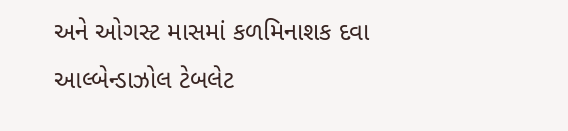અને ઓગસ્‍ટ માસમાં કળમિનાશક દવા આલ્‍બેન્‍ડાઝોલ ટેબલેટ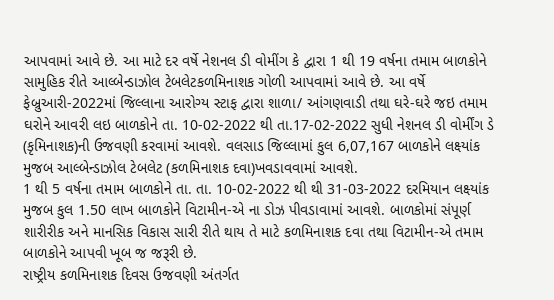આપવામાં આવે છે. આ માટે દર વર્ષે નેશનલ ડી વોમીંગ કે દ્વારા 1 થી 19 વર્ષના તમામ બાળકોને સામુહિક રીતે આલ્‍બેન્‍ડાઝોલ ટેબલેટકળમિનાશક ગોળી આપવામાં આવે છે. આ વર્ષે ફેબ્રુઆરી-2022માં જિલ્લાના આરોગ્‍ય સ્‍ટાફ દ્વારા શાળા/ આંગણવાડી તથા ઘરે-ઘરે જઇ તમામ ઘરોને આવરી લઇ બાળકોને તા. 10-02-2022 થી તા.17-02-2022 સુધી નેશનલ ડી વોર્મીંગ ડે (કૃમિનાશક)ની ઉજવણી કરવામાં આવશે. વલસાડ જિલ્લામાં કુલ 6,07,167 બાળકોને લક્ષ્યાંક મુજબ આલ્‍બેન્‍ડાઝોલ ટેબલેટ (કળમિનાશક દવા)ખવડાવવામાં આવશે.
1 થી 5 વર્ષના તમામ બાળકોને તા. તા. 10-02-2022 થી થી 31-03-2022 દરમિયાન લક્ષ્યાંક મુજબ કુલ 1.50 લાખ બાળકોને વિટામીન-એ ના ડોઝ પીવડાવામાં આવશે. બાળકોમાં સંપૂર્ણ શારીરીક અને માનસિક વિકાસ સારી રીતે થાય તે માટે કળમિનાશક દવા તથા વિટામીન-એ તમામ બાળકોને આપવી ખૂબ જ જરૂરી છે.
રાષ્ટ્રીય કળમિનાશક દિવસ ઉજવણી અંતર્ગત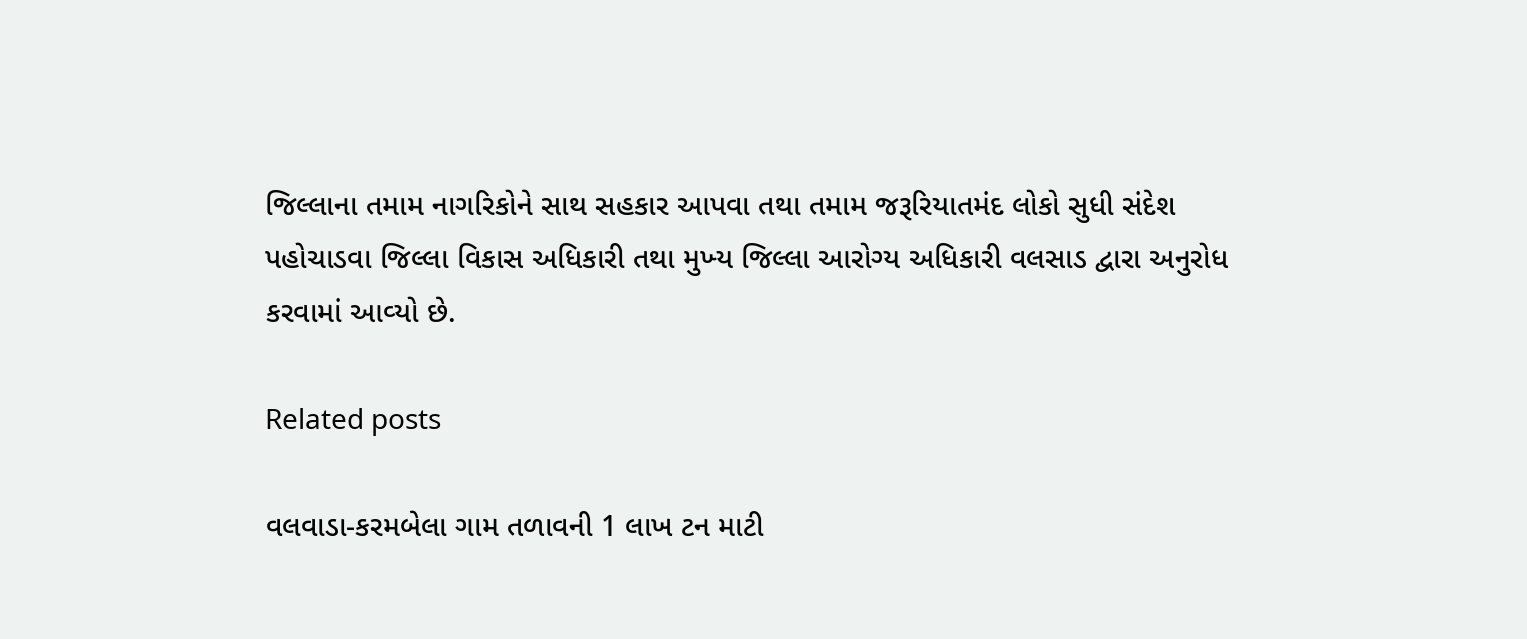જિલ્લાના તમામ નાગરિકોને સાથ સહકાર આપવા તથા તમામ જરૂરિયાતમંદ લોકો સુધી સંદેશ પહોચાડવા જિલ્લા વિકાસ અધિકારી તથા મુખ્‍ય જિલ્લા આરોગ્‍ય અધિકારી વલસાડ દ્વારા અનુરોધ કરવામાં આવ્‍યો છે.

Related posts

વલવાડા-કરમબેલા ગામ તળાવની 1 લાખ ટન માટી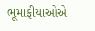ભૂમાફીયાઓએ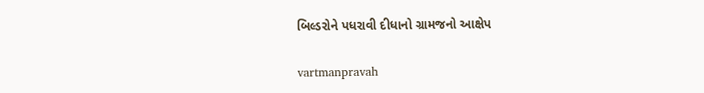બિલ્‍ડરોને પધરાવી દીધાનો ગ્રામજનો આક્ષેપ

vartmanpravah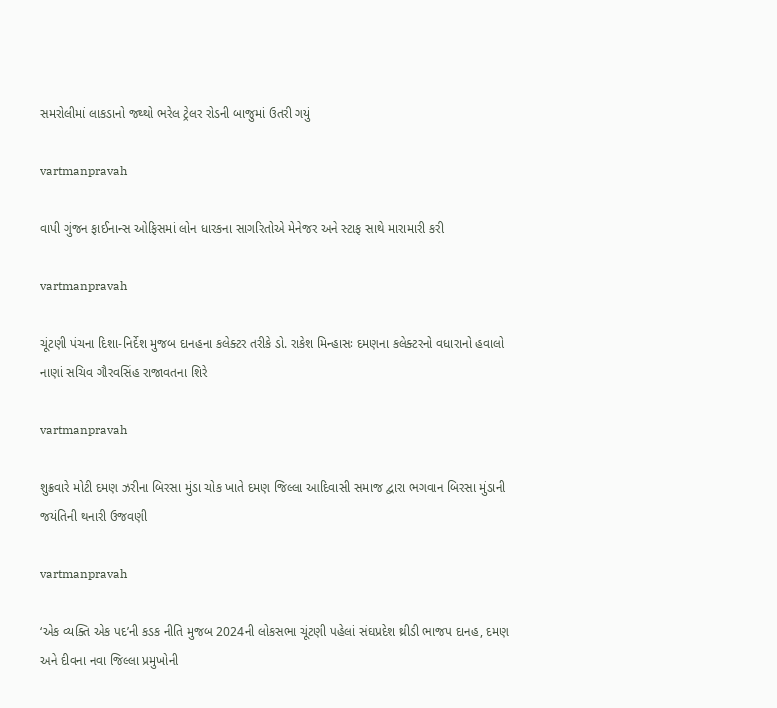સમરોલીમાં લાકડાનો જથ્‍થો ભરેલ ટ્રેલર રોડની બાજુમાં ઉતરી ગયું

vartmanpravah

વાપી ગુંજન ફાઈનાન્‍સ ઓફિસમાં લોન ધારકના સાગરિતોએ મેનેજર અને સ્‍ટાફ સાથે મારામારી કરી

vartmanpravah

ચૂંટણી પંચના દિશા-નિર્દેશ મુજબ દાનહના કલેક્‍ટર તરીકે ડો. રાકેશ મિન્‍હાસઃ દમણના કલેક્‍ટરનો વધારાનો હવાલો નાણાં સચિવ ગૌરવસિંહ રાજાવતના શિરે

vartmanpravah

શુક્રવારે મોટી દમણ ઝરીના બિરસા મુંડા ચોક ખાતે દમણ જિલ્લા આદિવાસી સમાજ દ્વારા ભગવાન બિરસા મુંડાની જયંતિની થનારી ઉજવણી

vartmanpravah

‘એક વ્‍યક્‍તિ એક પદ’ની કડક નીતિ મુજબ 2024ની લોકસભા ચૂંટણી પહેલાં સંઘપ્રદેશ થ્રીડી ભાજપ દાનહ, દમણ અને દીવના નવા જિલ્લા પ્રમુખોની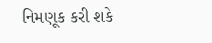નિમણૂક કરી શકે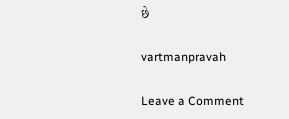છે

vartmanpravah

Leave a Comment